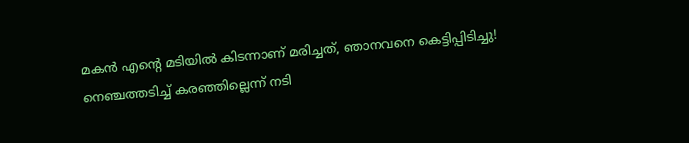മകന്‍ എന്റെ മടിയില്‍ കിടന്നാണ് മരിച്ചത്, ഞാനവനെ കെട്ടിപ്പിടിച്ചു! നെഞ്ചത്തടിച്ച് കരഞ്ഞില്ലെന്ന് നടി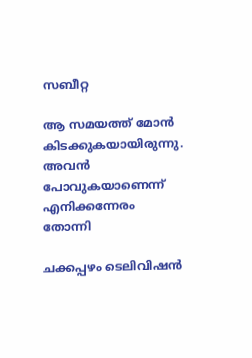സബീറ്റ

ആ സമയത്ത് മോന്‍ കിടക്കുകയായിരുന്നു. അവന്‍ പോവുകയാണെന്ന് എനിക്കന്നേരം തോന്നി

ചക്കപ്പഴം ടെലിവിഷന്‍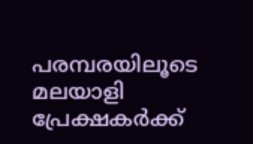പരമ്പരയിലൂടെ മലയാളി പ്രേക്ഷകര്‍ക്ക്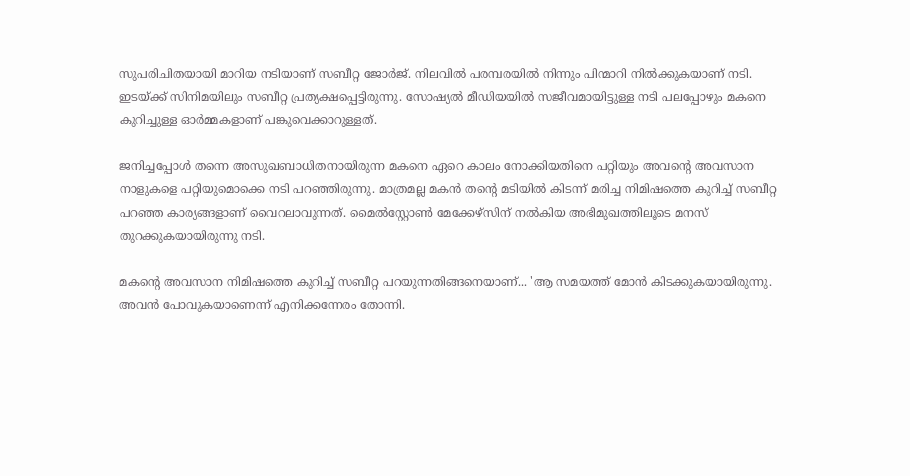സുപരിചിതയായി മാറിയ നടിയാണ് സബീറ്റ ജോര്‍ജ്. നിലവില്‍ പരമ്പരയില്‍ നിന്നും പിന്മാറി നില്‍ക്കുകയാണ് നടി. ഇടയ്ക്ക് സിനിമയിലും സബീറ്റ പ്രത്യക്ഷപ്പെട്ടിരുന്നു. സോഷ്യല്‍ മീഡിയയില്‍ സജീവമായിട്ടുള്ള നടി പലപ്പോഴും മകനെ കുറിച്ചുള്ള ഓര്‍മ്മകളാണ് പങ്കുവെക്കാറുള്ളത്.

ജനിച്ചപ്പോള്‍ തന്നെ അസുഖബാധിതനായിരുന്ന മകനെ ഏറെ കാലം നോക്കിയതിനെ പറ്റിയും അവന്റെ അവസാന നാളുകളെ പറ്റിയുമൊക്കെ നടി പറഞ്ഞിരുന്നു. മാത്രമല്ല മകന്‍ തന്റെ മടിയില്‍ കിടന്ന് മരിച്ച നിമിഷത്തെ കുറിച്ച് സബീറ്റ പറഞ്ഞ കാര്യങ്ങളാണ് വൈറലാവുന്നത്. മൈല്‍സ്റ്റോണ്‍ മേക്കേഴ്‌സിന് നല്‍കിയ അഭിമുഖത്തിലൂടെ മനസ് തുറക്കുകയായിരുന്നു നടി.

മകന്റെ അവസാന നിമിഷത്തെ കുറിച്ച് സബീറ്റ പറയുന്നതിങ്ങനെയാണ്... 'ആ സമയത്ത് മോന്‍ കിടക്കുകയായിരുന്നു. അവന്‍ പോവുകയാണെന്ന് എനിക്കന്നേരം തോന്നി.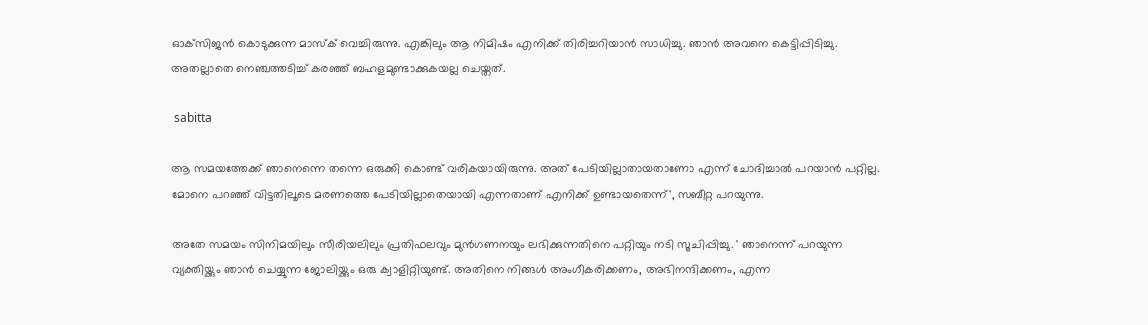ഓക്‌സിജന്‍ കൊടുക്കുന്ന മാസ്‌ക് വെച്ചിരുന്നു. എങ്കിലും ആ നിമിഷം എനിക്ക് തിരിച്ചറിയാന്‍ സാധിച്ചു. ഞാന്‍ അവനെ കെട്ടിപ്പിടിച്ചു. അതല്ലാതെ നെഞ്ചത്തടിച്ച് കരഞ്ഞ് ബഹളമുണ്ടാക്കുകയല്ല ചെയ്തത്.

 sabitta

ആ സമയത്തേക്ക് ഞാനെന്നെ തന്നെ ഒരുക്കി കൊണ്ട് വരികയായിരുന്നു. അത് പേടിയില്ലാതായതാണോ എന്ന് ചോദിച്ചാല്‍ പറയാന്‍ പറ്റില്ല. മോനെ പറഞ്ഞ് വിട്ടതിലൂടെ മരണത്തെ പേടിയില്ലാതെയായി എന്നതാണ് എനിക്ക് ഉണ്ടായതെന്ന്', സബീറ്റ പറയുന്നു.

അതേ സമയം സിനിമയിലും സീരിയലിലും പ്രതിഫലവും മുന്‍ഗണനയും ലഭിക്കുന്നതിനെ പറ്റിയും നടി സൂചിപ്പിച്ചു. ' ഞാനെന്ന് പറയുന്ന വ്യക്തിയ്ക്കും ഞാന്‍ ചെയ്യുന്ന ജോലിയ്ക്കും ഒരു ക്വാളിറ്റിയുണ്ട്. അതിനെ നിങ്ങള്‍ അംഗീകരിക്കണം, അഭിനന്ദിക്കണം, എന്ന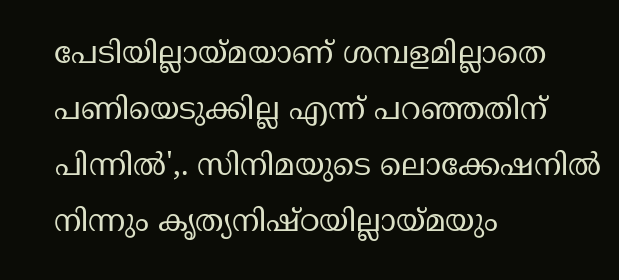പേടിയില്ലായ്മയാണ് ശമ്പളമില്ലാതെ പണിയെടുക്കില്ല എന്ന് പറഞ്ഞതിന് പിന്നില്‍',. സിനിമയുടെ ലൊക്കേഷനില്‍ നിന്നും കൃത്യനിഷ്ഠയില്ലായ്മയും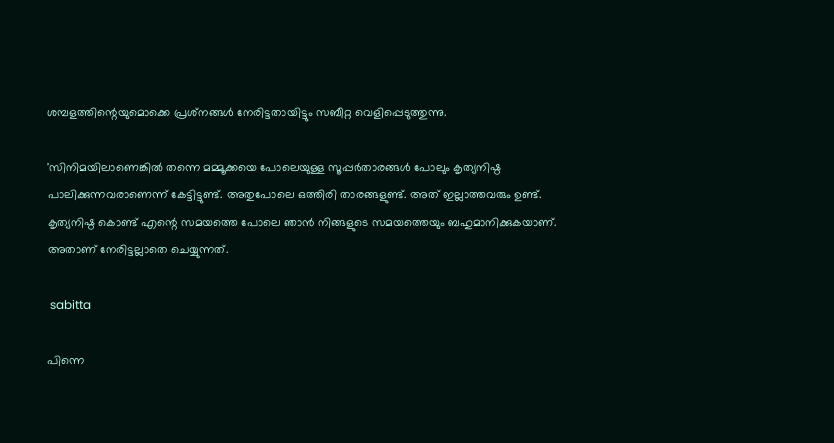ശമ്പളത്തിന്റെയുമൊക്കെ പ്രശ്‌നങ്ങള്‍ നേരിട്ടതായിട്ടും സബീറ്റ വെളിപ്പെടുത്തുന്നു.

'സിനിമയിലാണെങ്കില്‍ തന്നെ മമ്മൂക്കയെ പോലെയുള്ള സൂപ്പര്‍താരങ്ങള്‍ പോലും കൃത്യനിഷ്ഠ പാലിക്കുന്നവരാണെന്ന് കേട്ടിട്ടുണ്ട്. അതുപോലെ ഒത്തിരി താരങ്ങളുണ്ട്. അത് ഇല്ലാത്തവരും ഉണ്ട്. കൃത്യനിഷ്ഠ കൊണ്ട് എന്റെ സമയത്തെ പോലെ ഞാന്‍ നിങ്ങളുടെ സമയത്തെയും ബഹുമാനിക്കുകയാണ്. അതാണ് നേരിട്ടല്ലാതെ ചെയ്യുന്നത്.

 sabitta

പിന്നെ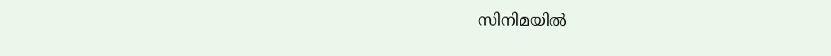സിനിമയില്‍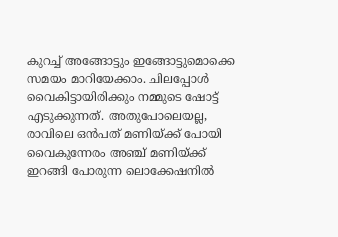കുറച്ച് അങ്ങോട്ടും ഇങ്ങോട്ടുമൊക്കെ സമയം മാറിയേക്കാം. ചിലപ്പോള്‍ വൈകിട്ടായിരിക്കും നമ്മുടെ ഷോട്ട് എടുക്കുന്നത്. അതുപോലെയല്ല, രാവിലെ ഒന്‍പത് മണിയ്ക്ക് പോയി വൈകുന്നേരം അഞ്ച് മണിയ്ക്ക് ഇറങ്ങി പോരുന്ന ലൊക്കേഷനില്‍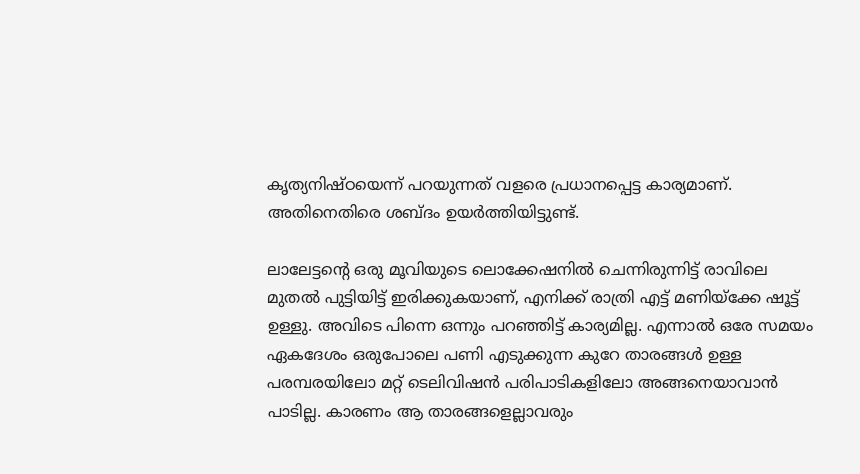കൃത്യനിഷ്ഠയെന്ന് പറയുന്നത് വളരെ പ്രധാനപ്പെട്ട കാര്യമാണ്. അതിനെതിരെ ശബ്ദം ഉയര്‍ത്തിയിട്ടുണ്ട്.

ലാലേട്ടന്റെ ഒരു മൂവിയുടെ ലൊക്കേഷനില്‍ ചെന്നിരുന്നിട്ട് രാവിലെ മുതല്‍ പുട്ടിയിട്ട് ഇരിക്കുകയാണ്, എനിക്ക് രാത്രി എട്ട് മണിയ്‌ക്കേ ഷൂട്ട് ഉള്ളു. അവിടെ പിന്നെ ഒന്നും പറഞ്ഞിട്ട് കാര്യമില്ല. എന്നാല്‍ ഒരേ സമയം ഏകദേശം ഒരുപോലെ പണി എടുക്കുന്ന കുറേ താരങ്ങള്‍ ഉള്ള പരമ്പരയിലോ മറ്റ് ടെലിവിഷന്‍ പരിപാടികളിലോ അങ്ങനെയാവാന്‍ പാടില്ല. കാരണം ആ താരങ്ങളെല്ലാവരും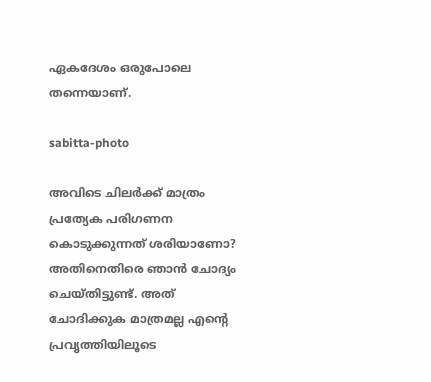ഏകദേശം ഒരുപോലെ തന്നെയാണ്.

sabitta-photo

അവിടെ ചിലര്‍ക്ക് മാത്രം പ്രത്യേക പരിഗണന കൊടുക്കുന്നത് ശരിയാണോ? അതിനെതിരെ ഞാന്‍ ചോദ്യം ചെയ്തിട്ടുണ്ട്. അത് ചോദിക്കുക മാത്രമല്ല എന്റെ പ്രവൃത്തിയിലൂടെ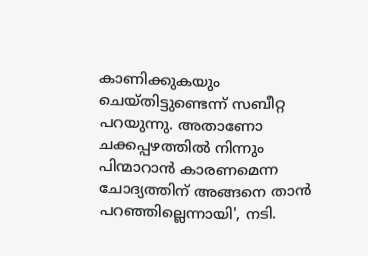കാണിക്കുകയും ചെയ്തിട്ടുണ്ടെന്ന് സബീറ്റ പറയുന്നു. അതാണോ ചക്കപ്പഴത്തില്‍ നിന്നും പിന്മാറാന്‍ കാരണമെന്ന ചോദ്യത്തിന് അങ്ങനെ താന്‍ പറഞ്ഞില്ലെന്നായി', നടി.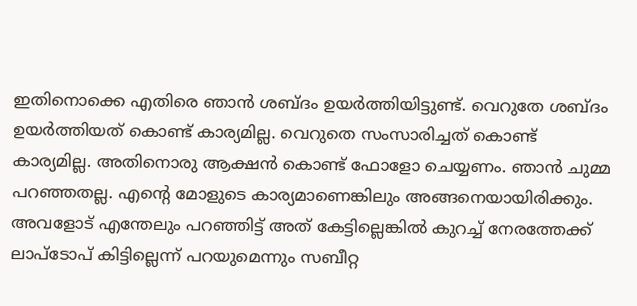ഇതിനൊക്കെ എതിരെ ഞാന്‍ ശബ്ദം ഉയര്‍ത്തിയിട്ടുണ്ട്. വെറുതേ ശബ്ദം ഉയര്‍ത്തിയത് കൊണ്ട് കാര്യമില്ല. വെറുതെ സംസാരിച്ചത് കൊണ്ട് കാര്യമില്ല. അതിനൊരു ആക്ഷന്‍ കൊണ്ട് ഫോളോ ചെയ്യണം. ഞാന്‍ ചുമ്മ പറഞ്ഞതല്ല. എന്റെ മോളുടെ കാര്യമാണെങ്കിലും അങ്ങനെയായിരിക്കും. അവളോട് എന്തേലും പറഞ്ഞിട്ട് അത് കേട്ടില്ലെങ്കില്‍ കുറച്ച് നേരത്തേക്ക് ലാപ്‌ടോപ് കിട്ടില്ലെന്ന് പറയുമെന്നും സബീറ്റ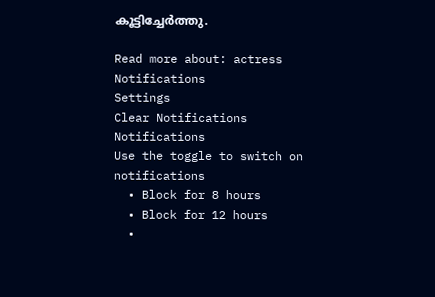കൂട്ടിച്ചേര്‍ത്തു.

Read more about: actress
Notifications
Settings
Clear Notifications
Notifications
Use the toggle to switch on notifications
  • Block for 8 hours
  • Block for 12 hours
  •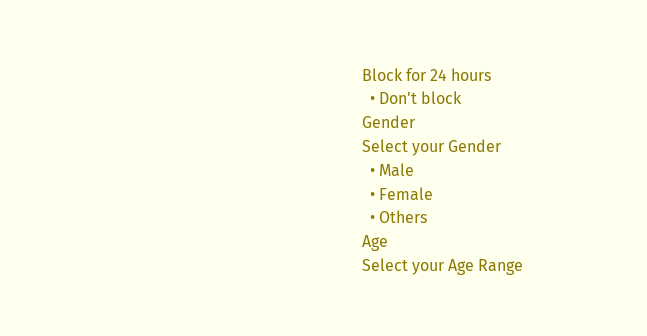Block for 24 hours
  • Don't block
Gender
Select your Gender
  • Male
  • Female
  • Others
Age
Select your Age Range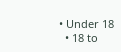• Under 18
  • 18 to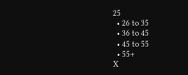25
  • 26 to 35
  • 36 to 45
  • 45 to 55
  • 55+
X